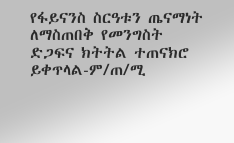የፋይናንስ ስርዓቱን ጤናማነት ለማስጠበቅ የመንግስት ድጋፍና ክትትል ተጠናክሮ ይቀጥላል-ም/ጠ/ሚ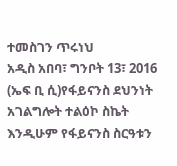ተመስገን ጥሩነህ
አዲስ አበባ፣ ግንቦት 13፣ 2016 (ኤፍ ቢ ሲ)የፋይናንስ ደህንነት አገልግሎት ተልዕኮ ስኬት እንዲሁም የፋይናንስ ስርዓቱን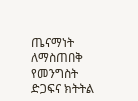ጤናማነት ለማስጠበቅ የመንግስት ድጋፍና ክትትል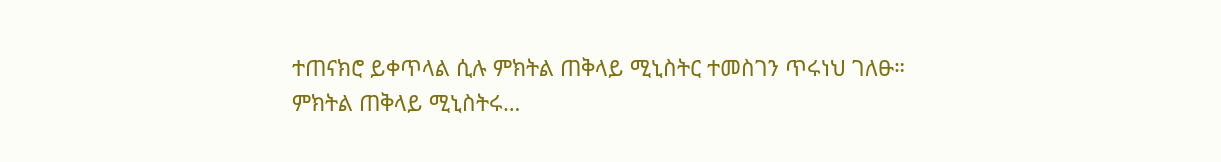ተጠናክሮ ይቀጥላል ሲሉ ምክትል ጠቅላይ ሚኒስትር ተመስገን ጥሩነህ ገለፁ።
ምክትል ጠቅላይ ሚኒስትሩ…